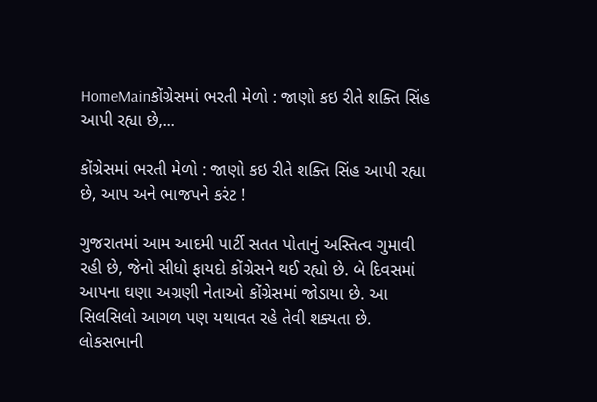HomeMainકોંગ્રેસમાં ભરતી મેળો : જાણો કઇ રીતે શક્તિ સિંહ આપી રહ્યા છે,...

કોંગ્રેસમાં ભરતી મેળો : જાણો કઇ રીતે શક્તિ સિંહ આપી રહ્યા છે, આપ અને ભાજપને કરંટ !

ગુજરાતમાં આમ આદમી પાર્ટી સતત પોતાનું અસ્તિત્વ ગુમાવી રહી છે, જેનો સીધો ફાયદો કોંગ્રેસને થઈ રહ્યો છે. બે દિવસમાં આપના ઘણા અગ્રણી નેતાઓ કોંગ્રેસમાં જોડાયા છે. આ સિલસિલો આગળ પણ યથાવત રહે તેવી શક્યતા છે. લોકસભાની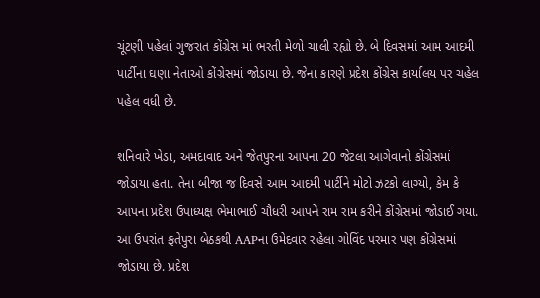ચૂંટણી પહેલાં ગુજરાત કોંગ્રેસ માં ભરતી મેળો ચાલી રહ્યો છે. બે દિવસમાં આમ આદમી પાર્ટીના ઘણા નેતાઓ કોંગ્રેસમાં જોડાયા છે. જેના કારણે પ્રદેશ કોંગ્રેસ કાર્યાલય પર ચહેલ પહેલ વધી છે.

શનિવારે ખેડા, અમદાવાદ અને જેતપુરના આપના 20 જેટલા આગેવાનો કોંગ્રેસમાં જોડાયા હતા. તેના બીજા જ દિવસે આમ આદમી પાર્ટીને મોટો ઝટકો લાગ્યો, કેમ કે આપના પ્રદેશ ઉપાધ્યક્ષ ભેમાભાઈ ચૌધરી આપને રામ રામ કરીને કોંગ્રેસમાં જોડાઈ ગયા. આ ઉપરાંત ફતેપુરા બેઠકથી AAPના ઉમેદવાર રહેલા ગોવિંદ પરમાર પણ કોંગ્રેસમાં જોડાયા છે. પ્રદેશ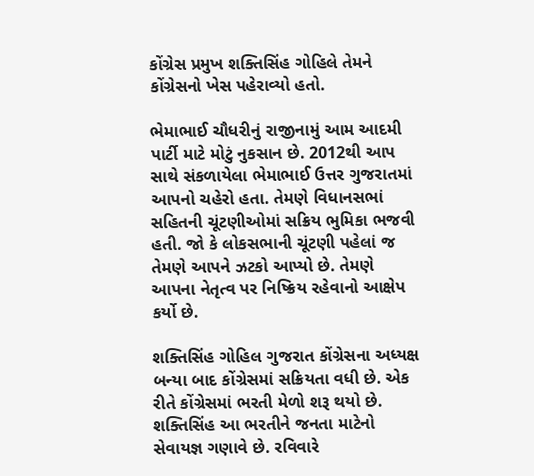કોંગ્રેસ પ્રમુખ શક્તિસિંહ ગોહિલે તેમને કોંગ્રેસનો ખેસ પહેરાવ્યો હતો.

ભેમાભાઈ ચૌધરીનું રાજીનામું આમ આદમી પાર્ટી માટે મોટું નુકસાન છે. 2012થી આપ સાથે સંકળાયેલા ભેમાભાઈ ઉત્તર ગુજરાતમાં આપનો ચહેરો હતા. તેમણે વિધાનસભાં સહિતની ચૂંટણીઓમાં સક્રિય ભુમિકા ભજવી હતી. જો કે લોકસભાની ચૂંટણી પહેલાં જ તેમણે આપને ઝટકો આપ્યો છે. તેમણે આપના નેતૃત્વ પર નિષ્ક્રિય રહેવાનો આક્ષેપ કર્યો છે.

શક્તિસિંહ ગોહિલ ગુજરાત કોંગ્રેસના અધ્યક્ષ બન્યા બાદ કોંગ્રેસમાં સક્રિયતા વધી છે. એક રીતે કોંગ્રેસમાં ભરતી મેળો શરૂ થયો છે. શક્તિસિંહ આ ભરતીને જનતા માટેનો સેવાયજ્ઞ ગણાવે છે. રવિવારે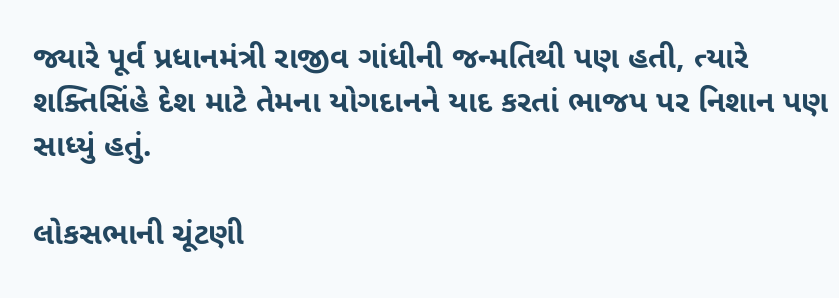જ્યારે પૂર્વ પ્રધાનમંત્રી રાજીવ ગાંધીની જન્મતિથી પણ હતી, ત્યારે શક્તિસિંહે દેશ માટે તેમના યોગદાનને યાદ કરતાં ભાજપ પર નિશાન પણ સાધ્યું હતું.

લોકસભાની ચૂંટણી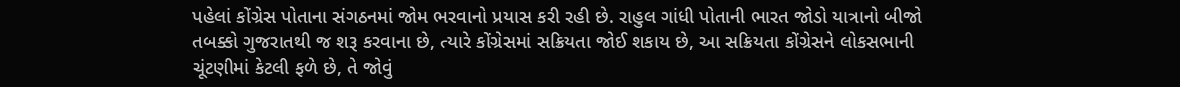પહેલાં કોંગ્રેસ પોતાના સંગઠનમાં જોમ ભરવાનો પ્રયાસ કરી રહી છે. રાહુલ ગાંધી પોતાની ભારત જોડો યાત્રાનો બીજો તબક્કો ગુજરાતથી જ શરૂ કરવાના છે, ત્યારે કોંગ્રેસમાં સક્રિયતા જોઈ શકાય છે, આ સક્રિયતા કોંગ્રેસને લોકસભાની ચૂંટણીમાં કેટલી ફળે છે, તે જોવું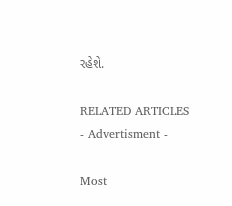રહેશે.

RELATED ARTICLES
- Advertisment -

Most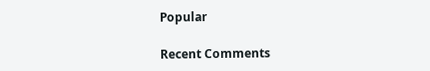Popular

Recent Comments